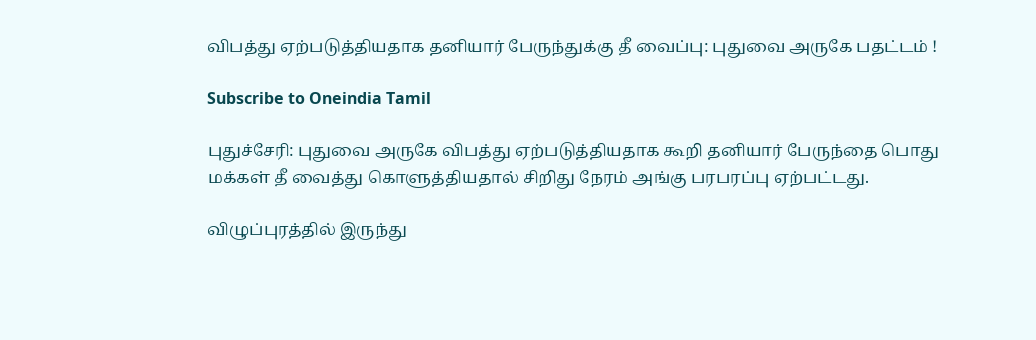விபத்து ஏற்படுத்தியதாக தனியார் பேருந்துக்கு தீ வைப்பு: புதுவை அருகே பதட்டம் !

Subscribe to Oneindia Tamil

புதுச்சேரி: புதுவை அருகே விபத்து ஏற்படுத்தியதாக கூறி தனியார் பேருந்தை பொது மக்கள் தீ வைத்து கொளுத்தியதால் சிறிது நேரம் அங்கு பரபரப்பு ஏற்பட்டது.

விழுப்புரத்தில் இருந்து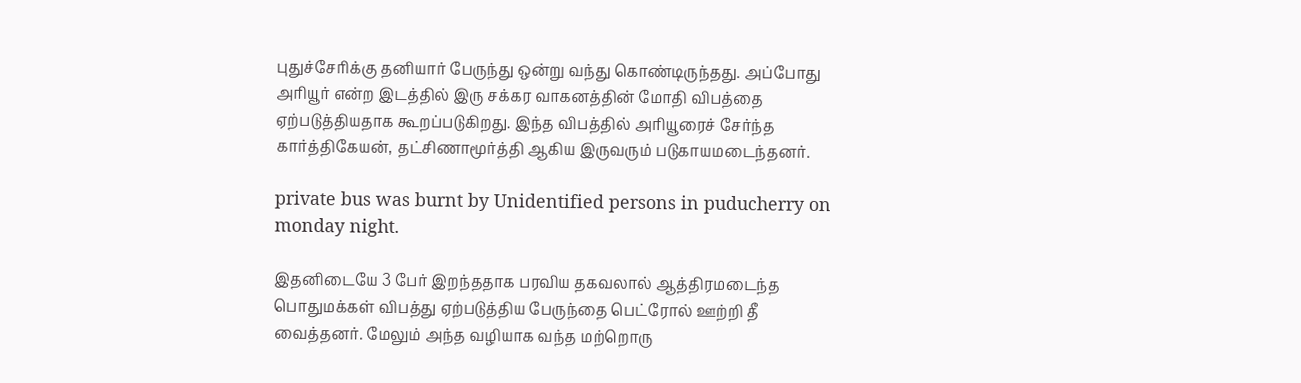புதுச்சேரிக்கு தனியார் பேருந்து ஒன்று வந்து கொண்டிருந்தது. அப்போது அரியூர் என்ற இடத்தில் இரு சக்கர வாகனத்தின் மோதி விபத்தை ஏற்படுத்தியதாக கூறப்படுகிறது. இந்த விபத்தில் அரியூரைச் சேர்ந்த கார்த்திகேயன், தட்சிணாமூர்த்தி ஆகிய இருவரும் படுகாயமடைந்தனர்.

private bus was burnt by Unidentified persons in puducherry on monday night.

இதனிடையே 3 பேர் இறந்ததாக பரவிய தகவலால் ஆத்திரமடைந்த பொதுமக்கள் விபத்து ஏற்படுத்திய பேருந்தை பெட்ரோல் ஊற்றி தீ வைத்தனர். மேலும் அந்த வழியாக வந்த மற்றொரு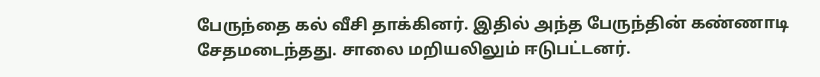பேருந்தை கல் வீசி தாக்கினர். இதில் அந்த பேருந்தின் கண்ணாடி சேதமடைந்தது. சாலை மறியலிலும் ஈடுபட்டனர்.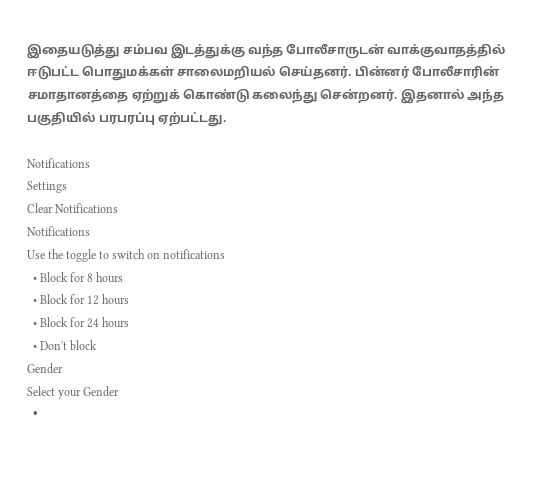இதையடுத்து சம்பவ இடத்துக்கு வந்த போலீசாருடன் வாக்குவாதத்தில் ஈடுபட்ட பொதுமக்கள் சாலைமறியல் செய்தனர். பின்னர் போலீசாரின் சமாதானத்தை ஏற்றுக் கொண்டு கலைந்து சென்றனர். இதனால் அந்த பகுதியில் பரபரப்பு ஏற்பட்டது.

Notifications
Settings
Clear Notifications
Notifications
Use the toggle to switch on notifications
  • Block for 8 hours
  • Block for 12 hours
  • Block for 24 hours
  • Don't block
Gender
Select your Gender
  •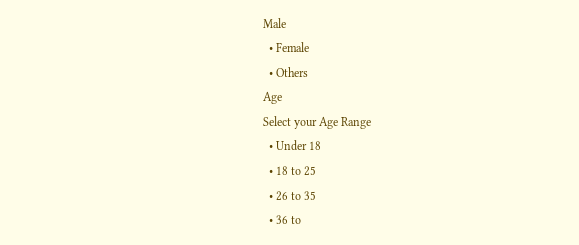Male
  • Female
  • Others
Age
Select your Age Range
  • Under 18
  • 18 to 25
  • 26 to 35
  • 36 to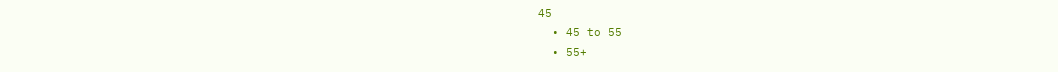45
  • 45 to 55
  • 55+